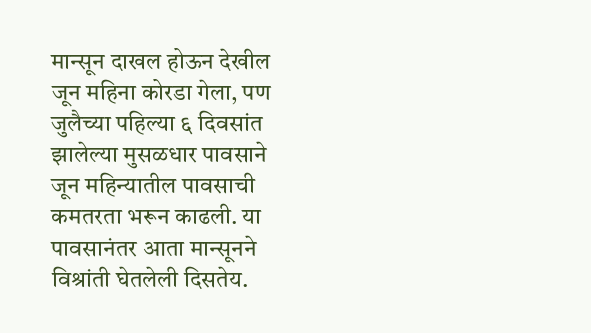मान्सून दाखल होऊन देखील जून महिना कोरडा गेला, पण जुलैच्या पहिल्या ६ दिवसांत झालेल्या मुसळधार पावसाने जून महिन्यातील पावसाची कमतरता भरून काढली. या पावसानंतर आता मान्सूनने विश्रांती घेतलेली दिसतेय.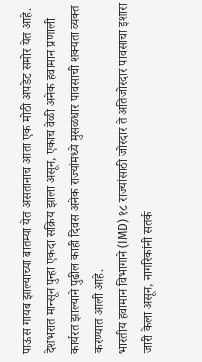पाऊस गायब झाल्याच्या बातम्या येत असतानाच आता एक मोठी अपडेट समोर येत आहे. देशभरात मान्सून पुन्हा एकदा सक्रिय झाला असून, एकाच वेळी अनेक हवामान प्रणाली कार्यरत झाल्याने पुढील काही दिवस अनेक राज्यांमध्ये मुसळधार पावसाची शक्यता व्यक्त करण्यात आली आहे.
भारतीय हवामान विभागाने (IMD) १८ राज्यांसाठी जोरदार ते अतिजोरदार पावसाचा इशारा जारी केला असून, नागरिकांनी सतर्क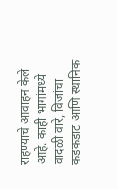राहण्याचे आवाहन केले आहे. काही भागांमध्ये वादळी वारे, विजांचा कडकडाट आणि स्थानिक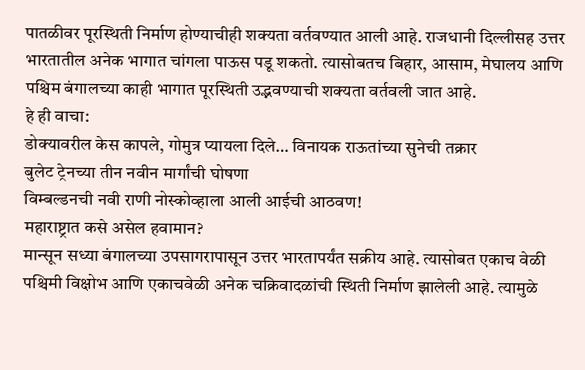पातळीवर पूरस्थिती निर्माण होण्याचीही शक्यता वर्तवण्यात आली आहे. राजधानी दिल्लीसह उत्तर भारतातील अनेक भागात चांगला पाऊस पडू शकतो. त्यासोबतच बिहार, आसाम, मेघालय आणि पश्चिम बंगालच्या काही भागात पूरस्थिती उद्भवण्याची शक्यता वर्तवली जात आहे.
हे ही वाचा:
डोक्यावरील केस कापले, गोमुत्र प्यायला दिले… विनायक राऊतांच्या सुनेची तक्रार
बुलेट ट्रेनच्या तीन नवीन मार्गांची घोषणा
विम्बल्डनची नवी राणी नोस्कोव्हाला आली आईची आठवण!
महाराष्ट्रात कसे असेल हवामान?
मान्सून सध्या बंगालच्या उपसागरापासून उत्तर भारतापर्यंत सक्रीय आहे. त्यासोबत एकाच वेळी पश्चिमी विक्षोभ आणि एकाचवेळी अनेक चक्रिवादळांची स्थिती निर्माण झालेली आहे. त्यामुळे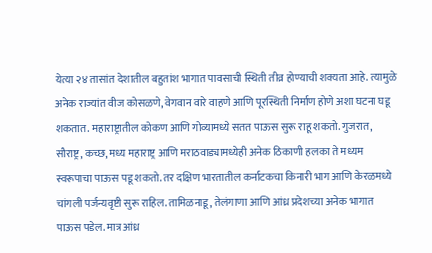येत्या २४ तासांत देशातील बहुतांश भागात पावसाची स्थिती तीव्र होण्याची शक्यता आहे. त्यामुळे अनेक राज्यांत वीज कोसळणे, वेगवान वारे वाहणे आणि पूरस्थिती निर्माण होणे अशा घटना घडू शकतात. महाराष्ट्रातील कोकण आणि गोव्यामध्ये सतत पाऊस सुरू राहू शकतो. गुजरात, सौराष्ट्र, कच्छ, मध्य महाराष्ट्र आणि मराठवाड्यामध्येही अनेक ठिकाणी हलका ते मध्यम स्वरूपाचा पाऊस पडू शकतो. तर दक्षिण भारतातील कर्नाटकचा किनारी भाग आणि केरळमध्ये चांगली पर्जन्यवृष्टी सुरू राहिल. तामिळनाडू, तेलंगाणा आणि आंध्र प्रदेशच्या अनेक भागात पाऊस पडेल. मात्र आंध्र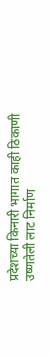प्रदेशच्या किनारी भागात काही ठिकाणी उष्णतेली लाट निर्माण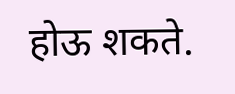होऊ शकते.